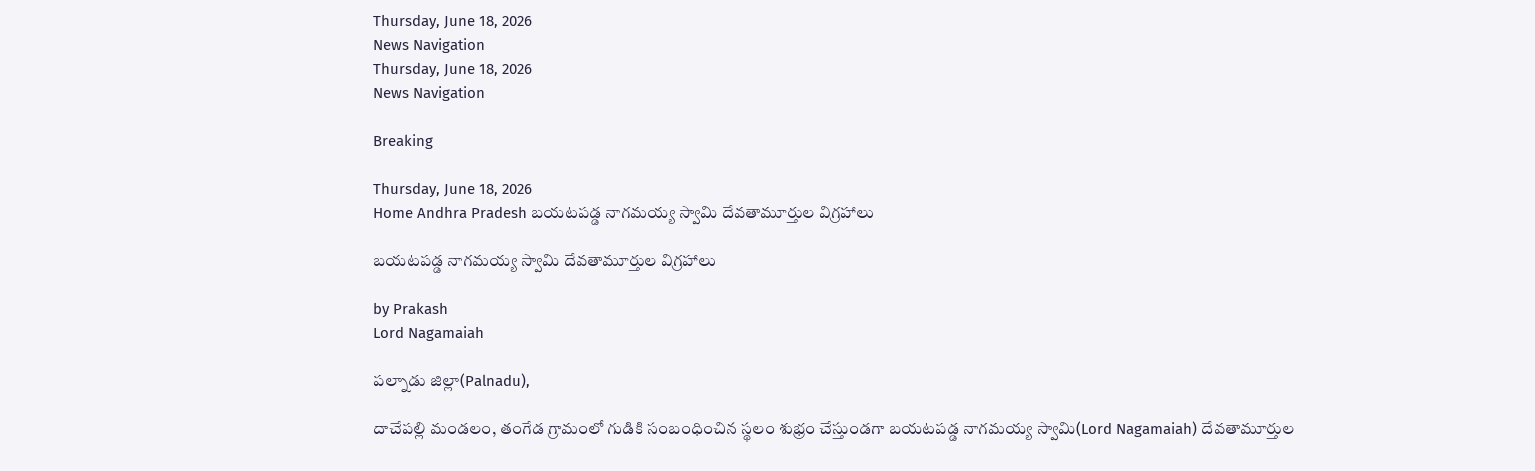Thursday, June 18, 2026
News Navigation
Thursday, June 18, 2026
News Navigation

Breaking

Thursday, June 18, 2026
Home Andhra Pradesh బయటపడ్డ నాగమయ్య స్వామి దేవతామూర్తుల విగ్రహాలు

బయటపడ్డ నాగమయ్య స్వామి దేవతామూర్తుల విగ్రహాలు

by Prakash
Lord Nagamaiah

పల్నాడు జిల్లా(Palnadu),

దాచేపల్లి మండలం, తంగేడ గ్రామంలో గుడికి సంబంధించిన స్థలం శుభ్రం చేస్తుండగా బయటపడ్డ నాగమయ్య స్వామి(Lord Nagamaiah) దేవతామూర్తుల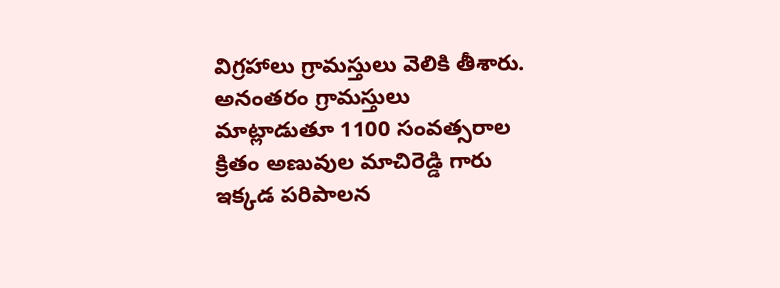విగ్రహాలు గ్రామస్తులు వెలికి తీశారు. అనంతరం గ్రామస్తులు మాట్లాడుతూ 1100 సంవత్సరాల క్రితం అణువుల మాచిరెడ్డి గారు ఇక్కడ పరిపాలన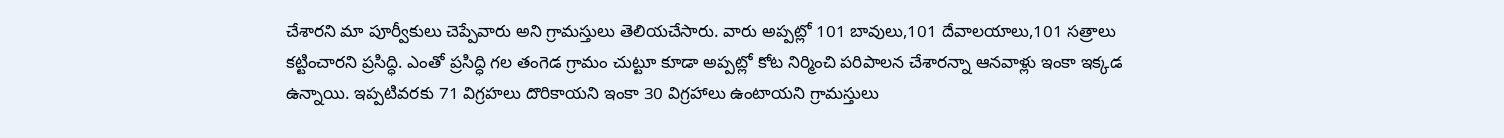చేశారని మా పూర్వీకులు చెప్పేవారు అని గ్రామస్తులు తెలియచేసారు. వారు అప్పట్లో 101 బావులు,101 దేవాలయాలు,101 సత్రాలు కట్టించారని ప్రసిద్ధి. ఎంతో ప్రసిద్ధి గల తంగెడ గ్రామం చుట్టూ కూడా అప్పట్లో కోట నిర్మించి పరిపాలన చేశారన్నా ఆనవాళ్లు ఇంకా ఇక్కడ ఉన్నాయి. ఇప్పటివరకు 71 విగ్రహలు దొరికాయని ఇంకా 30 విగ్రహాలు ఉంటాయని గ్రామస్తులు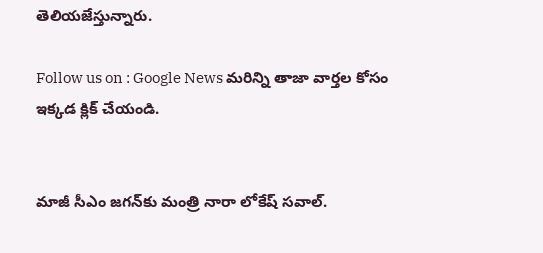తెలియజేస్తున్నారు.

Follow us on : Google News మరిన్ని తాజా వార్తల కోసం ఇక్కడ క్లిక్ చేయండి.


మాజీ సీఎం జగన్‍కు మంత్రి నారా లోకేష్ సవాల్.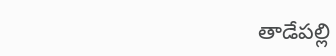తాడేపల్లి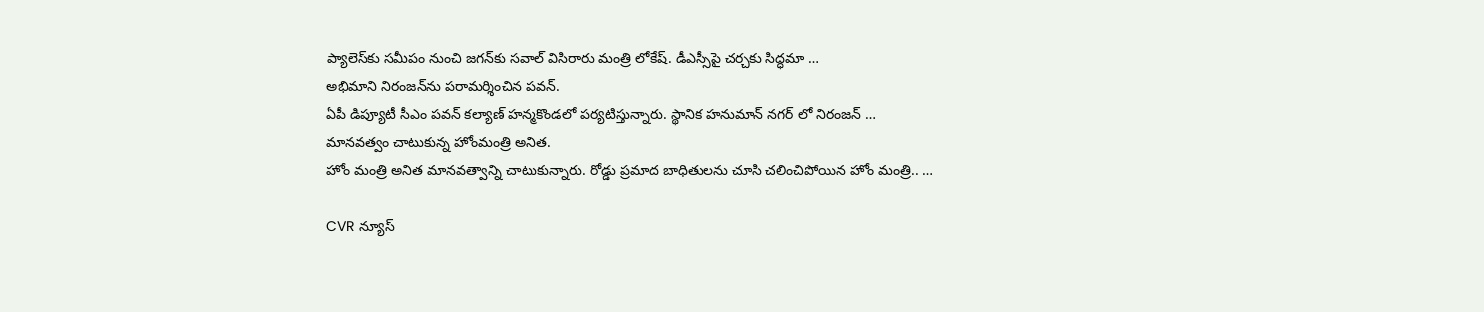ప్యాలెస్‌కు సమీపం నుంచి జగన్‌కు సవాల్‌ విసిరారు మంత్రి లోకేష్‌. డీఎస్సీపై చర్చకు సిద్ధమా …
అభిమాని నిరంజన్‍ను పరామర్శించిన పవన్.
ఏపీ డిప్యూటీ సీఎం పవన్ కల్యాణ్ హన్మకొండలో పర్యటిస్తున్నారు. స్థానిక హనుమాన్ నగర్ లో నిరంజన్ …
మానవత్వం చాటుకున్న హోంమంత్రి అనిత.
హోం మంత్రి అనిత మానవత్వాన్ని చాటుకున్నారు. రోడ్డు ప్రమాద బాధితులను చూసి చలించిపోయిన హోం మంత్రి.. …

CVR న్యూస్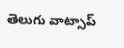తెలుగు వాట్సాప్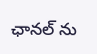ఛానల్ ను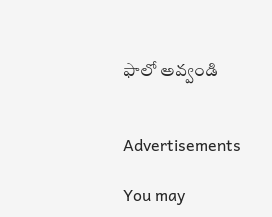ఫాలో అవ్వండి


Advertisements

You may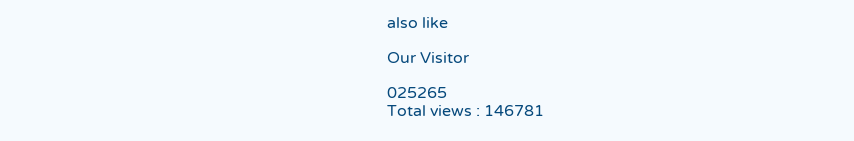also like

Our Visitor

025265
Total views : 146781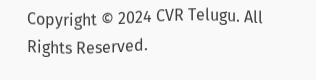Copyright © 2024 CVR Telugu. All Rights Reserved.